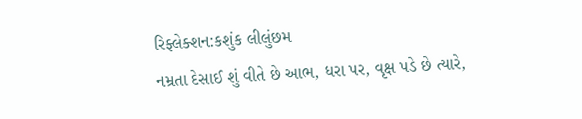રિફ્લેક્શન:કશુંક લીલુંછમ
નમ્રતા દેસાઈ શું વીતે છે આભ, ધરા પર, વૃક્ષ પડે છે ત્યારે,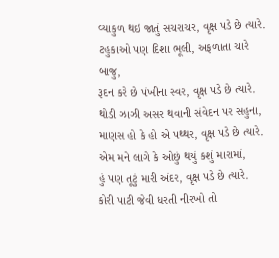વ્યાકુળ થઇ જાતું સચરાચર, વૃક્ષ પડે છે ત્યારે.
ટહુકાઓ પણ દિશા ભૂલી, અફળાતા ચારે બાજુ,
રૂદન કરે છે પંખીના સ્વર, વૃક્ષ પડે છે ત્યારે.
થોડી ઝાઝી અસર થવાની સંવેદન પર સહુના,
માણસ હો કે હો એ પથ્થર, વૃક્ષ પડે છે ત્યારે.
એમ મને લાગે કે ઓછું થયું કશું મારામાં,
હું પણ તૂટું મારી અંદર, વૃક્ષ પડે છે ત્યારે.
કોરી પાટી જેવી ધરતી નીરખો તો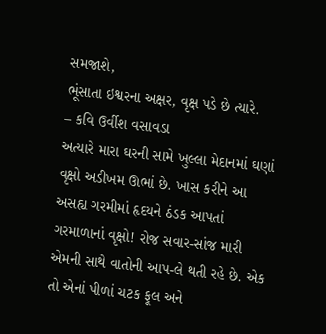સમજાશે,
ભૂંસાતા ઇશ્વરના અક્ષર, વૃક્ષ પડે છે ત્યારે.
– કવિ ઉર્વીશ વસાવડા
અત્યારે મારા ઘરની સામે ખુલ્લા મેદાનમાં ઘણાં વૃક્ષો અડીખમ ઊભાં છે. ખાસ કરીને આ અસહ્ય ગરમીમાં હૃદયને ઠંડક આપતાં ગરમાળાનાં વૃક્ષો! રોજ સવાર-સાંજ મારી એમની સાથે વાતોની આપ-લે થતી રહે છે. એક તો એનાં પીળાં ચટક ફૂલ અને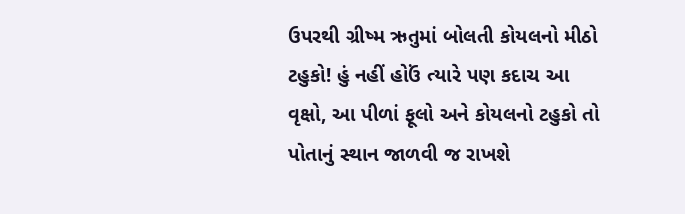ઉપરથી ગ્રીષ્મ ઋતુમાં બોલતી કોયલનો મીઠો ટહુકો! હું નહીં હોઉં ત્યારે પણ કદાચ આ વૃક્ષો, આ પીળાં ફૂલો અને કોયલનો ટહુકો તો પોતાનું સ્થાન જાળવી જ રાખશે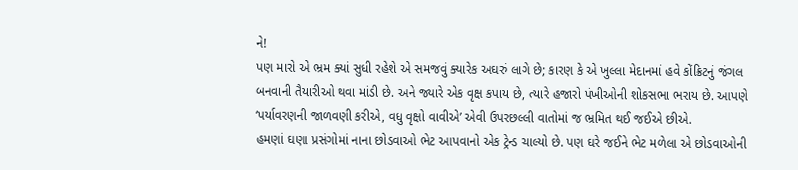ને!
પણ મારો એ ભ્રમ ક્યાં સુધી રહેશે એ સમજવું ક્યારેક અઘરું લાગે છે; કારણ કે એ ખુલ્લા મેદાનમાં હવે કોંક્રિટનું જંગલ બનવાની તૈયારીઓ થવા માંડી છે. અને જ્યારે એક વૃક્ષ કપાય છે, ત્યારે હજારો પંખીઓની શોકસભા ભરાય છે. આપણે ‘પર્યાવરણની જાળવણી કરીએ, વધુ વૃક્ષો વાવીએ’ એવી ઉપરછલ્લી વાતોમાં જ ભ્રમિત થઈ જઈએ છીએ.
હમણાં ઘણા પ્રસંગોમાં નાના છોડવાઓ ભેટ આપવાનો એક ટ્રેન્ડ ચાલ્યો છે. પણ ઘરે જઈને ભેટ મળેલા એ છોડવાઓની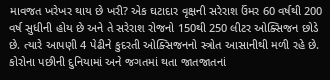માવજત ખરેખર થાય છે ખરી? એક ઘટાદાર વૃક્ષની સરેરાશ ઉંમર 60 વર્ષથી 200 વર્ષ સુધીની હોય છે અને તે સરેરાશ રોજનો 150થી 250 લીટર ઓક્સિજન છોડે છે. ત્યારે આપણી 4 પેઢીને કુદરતી ઓક્સિજનનો સ્ત્રોત આસાનીથી મળી રહે છે. કોરોના પછીની દુનિયામાં અને જગતમાં થતા જાતજાતનાં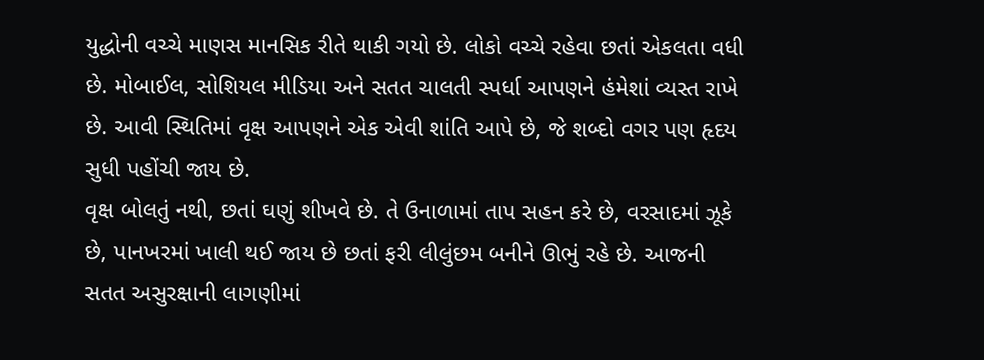યુદ્ધોની વચ્ચે માણસ માનસિક રીતે થાકી ગયો છે. લોકો વચ્ચે રહેવા છતાં એકલતા વધી છે. મોબાઈલ, સોશિયલ મીડિયા અને સતત ચાલતી સ્પર્ધા આપણને હંમેશાં વ્યસ્ત રાખે છે. આવી સ્થિતિમાં વૃક્ષ આપણને એક એવી શાંતિ આપે છે, જે શબ્દો વગર પણ હૃદય સુધી પહોંચી જાય છે.
વૃક્ષ બોલતું નથી, છતાં ઘણું શીખવે છે. તે ઉનાળામાં તાપ સહન કરે છે, વરસાદમાં ઝૂકે છે, પાનખરમાં ખાલી થઈ જાય છે છતાં ફરી લીલુંછમ બનીને ઊભું રહે છે. આજની સતત અસુરક્ષાની લાગણીમાં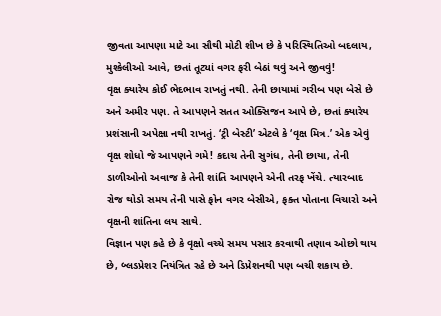જીવતા આપણા માટે આ સૌથી મોટી શીખ છે કે પરિસ્થિતિઓ બદલાય, મુશ્કેલીઓ આવે, છતાં તૂટ્યાં વગર ફરી બેઠાં થવું અને જીવવું!
વૃક્ષ ક્યારેય કોઈ ભેદભાવ રાખતું નથી. તેની છાયામાં ગરીબ પણ બેસે છે અને અમીર પણ. તે આપણને સતત ઓક્સિજન આપે છે, છતાં ક્યારેય પ્રશંસાની અપેક્ષા નથી રાખતું. ‘ટ્રી બેસ્ટી’ એટલે કે ‘વૃક્ષ મિત્ર.’ એક એવું વૃક્ષ શોધો જે આપણને ગમે! કદાચ તેની સુગંધ, તેની છાયા, તેની ડાળીઓનો અવાજ કે તેની શાંતિ આપણને એની તરફ ખેંચે. ત્યારબાદ રોજ થોડો સમય તેની પાસે ફોન વગર બેસીએ, ફક્ત પોતાના વિચારો અને વૃક્ષની શાંતિના લય સાથે.
વિજ્ઞાન પણ કહે છે કે વૃક્ષો વચ્ચે સમય પસાર કરવાથી તણાવ ઓછો થાય છે, બ્લડપ્રેશર નિયંત્રિત રહે છે અને ડિપ્રેશનથી પણ બચી શકાય છે.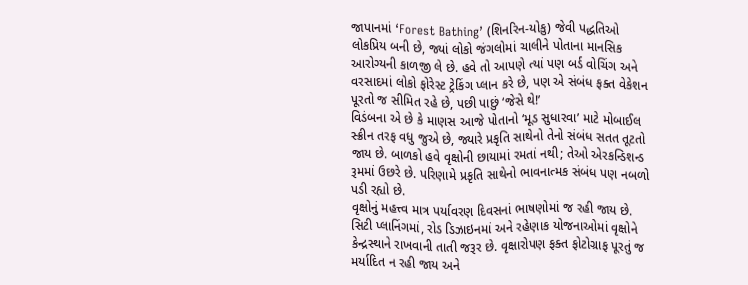જાપાનમાં ‘Forest Bathing’ (શિનરિન-યોકુ) જેવી પદ્ધતિઓ લોકપ્રિય બની છે, જ્યાં લોકો જંગલોમાં ચાલીને પોતાના માનસિક આરોગ્યની કાળજી લે છે. હવે તો આપણે ત્યાં પણ બર્ડ વોચિંગ અને વરસાદમાં લોકો ફોરેસ્ટ ટ્રેકિંગ પ્લાન કરે છે, પણ એ સંબંધ ફક્ત વેકેશન પૂરતો જ સીમિત રહે છે, પછી પાછું ‘જેસે થે!’
વિડંબના એ છે કે માણસ આજે પોતાનો ‘મૂડ સુધારવા’ માટે મોબાઈલ સ્ક્રીન તરફ વધુ જુએ છે, જ્યારે પ્રકૃતિ સાથેનો તેનો સંબંધ સતત તૂટતો જાય છે. બાળકો હવે વૃક્ષોની છાયામાં રમતાં નથી; તેઓ એરકન્ડિશન્ડ રૂમમાં ઉછરે છે. પરિણામે પ્રકૃતિ સાથેનો ભાવનાત્મક સંબંધ પણ નબળો પડી રહ્યો છે.
વૃક્ષોનું મહત્ત્વ માત્ર પર્યાવરણ દિવસનાં ભાષણોમાં જ રહી જાય છે. સિટી પ્લાનિંગમાં, રોડ ડિઝાઇનમાં અને રહેણાક યોજનાઓમાં વૃક્ષોને કેન્દ્રસ્થાને રાખવાની તાતી જરૂર છે. વૃક્ષારોપણ ફક્ત ફોટોગ્રાફ પૂરતું જ મર્યાદિત ન રહી જાય અને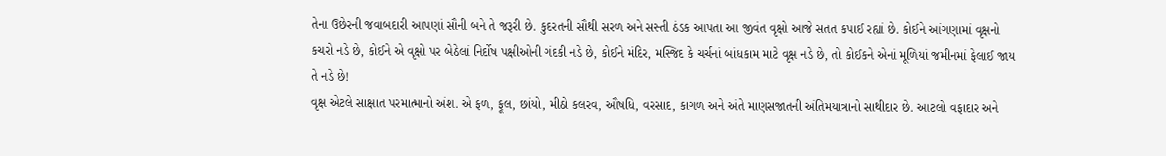તેના ઉછેરની જવાબદારી આપણાં સૌની બને તે જરૂરી છે. કુદરતની સૌથી સરળ અને સસ્તી ઠંડક આપતા આ જીવંત વૃક્ષો આજે સતત કપાઈ રહ્યાં છે. કોઈને આંગણામાં વૃક્ષનો કચરો નડે છે, કોઈને એ વૃક્ષો પર બેઠેલાં નિર્દોષ પક્ષીઓની ગંદકી નડે છે, કોઈને મંદિર, મસ્જિદ કે ચર્ચનાં બાંધકામ માટે વૃક્ષ નડે છે, તો કોઈકને એનાં મૂળિયાં જમીનમાં ફેલાઈ જાય તે નડે છે!
વૃક્ષ એટલે સાક્ષાત પરમાત્માનો અંશ. એ ફળ, ફૂલ, છાંયો, મીઠો કલરવ, ઔષધિ, વરસાદ, કાગળ અને અંતે માણસજાતની અંતિમયાત્રાનો સાથીદાર છે. આટલો વફાદાર અને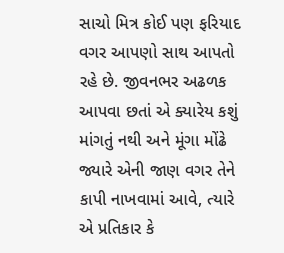સાચો મિત્ર કોઈ પણ ફરિયાદ વગર આપણો સાથ આપતો રહે છે. જીવનભર અઢળક આપવા છતાં એ ક્યારેય કશું માંગતું નથી અને મૂંગા મોંઢે જ્યારે એની જાણ વગર તેને કાપી નાખવામાં આવે, ત્યારે એ પ્રતિકાર કે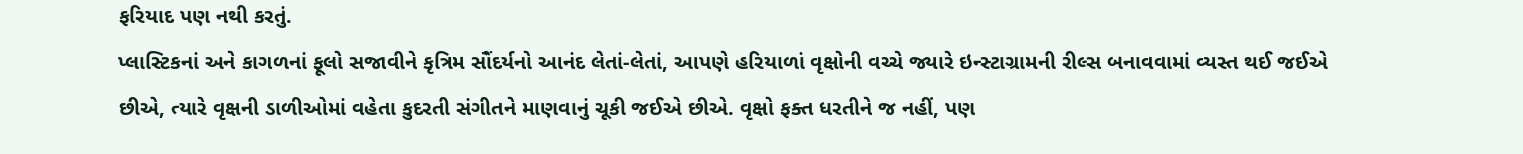ફરિયાદ પણ નથી કરતું.
પ્લાસ્ટિકનાં અને કાગળનાં ફૂલો સજાવીને કૃત્રિમ સૌંદર્યનો આનંદ લેતાં-લેતાં, આપણે હરિયાળાં વૃક્ષોની વચ્ચે જ્યારે ઇન્સ્ટાગ્રામની રીલ્સ બનાવવામાં વ્યસ્ત થઈ જઈએ છીએ, ત્યારે વૃક્ષની ડાળીઓમાં વહેતા કુદરતી સંગીતને માણવાનું ચૂકી જઈએ છીએ. વૃક્ષો ફક્ત ધરતીને જ નહીં, પણ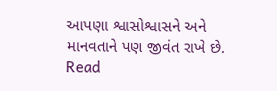આપણા શ્વાસોશ્વાસને અને માનવતાને પણ જીવંત રાખે છે.
Read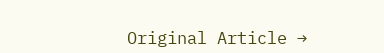Original Article →